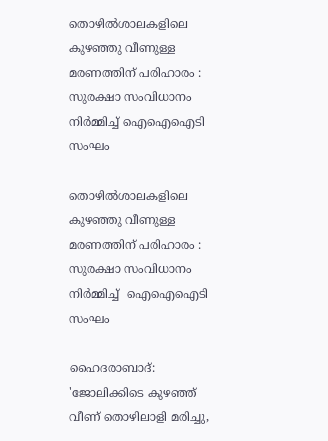തൊഴിൽശാലകളിലെ കുഴഞ്ഞു വീണുള്ള മരണത്തിന് പരിഹാരം : സുരക്ഷാ സംവിധാനം നിർമ്മിച്ച് ഐഐഐടി സംഘം

തൊഴിൽശാലകളിലെ കുഴഞ്ഞു വീണുള്ള മരണത്തിന് പരിഹാരം :  സുരക്ഷാ സംവിധാനം നിർമ്മിച്ച്  ഐഐഐടി സംഘം

ഹൈദരാബാദ്: 'ജോലിക്കിടെ കുഴഞ്ഞ് വീണ് തൊഴിലാളി മരിച്ചു,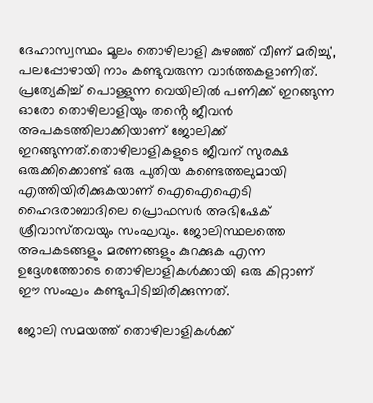ദേഹാസ്വസ്ഥം മൂലം തൊഴിലാളി കുഴഞ്ഞ് വീണ് മരിച്ചു', പലപ്പോഴായി നാം കണ്ടുവരുന്ന വാർത്തകളാണിത്. പ്രത്യേകിച്ച് പൊള്ളുന്ന വെയിലിൽ പണിക്ക് ഇറങ്ങുന്ന ഓരോ തൊഴിലാളിയും തൻ്റെ ജീവൻ അപകടത്തിലാക്കിയാണ് ജോലിക്ക് ഇറങ്ങുന്നത്.തൊഴിലാളികളുടെ ജീവന് സുരക്ഷ ഒരുക്കിക്കൊണ്ട് ഒരു പുതിയ കണ്ടെത്തലുമായി എത്തിയിരിക്കുകയാണ് ഐഐഐടി ഹൈദരാബാദിലെ പ്രൊഫസർ അഭിഷേക് ശ്രീവാസ്‌തവയും സംഘവും. ജോലിസ്ഥലത്തെ അപകടങ്ങളും മരണങ്ങളും കുറക്കുക എന്ന ഉദ്ദേശത്തോടെ തൊഴിലാളികൾക്കായി ഒരു കിറ്റാണ് ഈ സംഘം കണ്ടുപിടിച്ചിരിക്കുന്നത്.

ജോലി സമയത്ത് തൊഴിലാളികൾക്ക്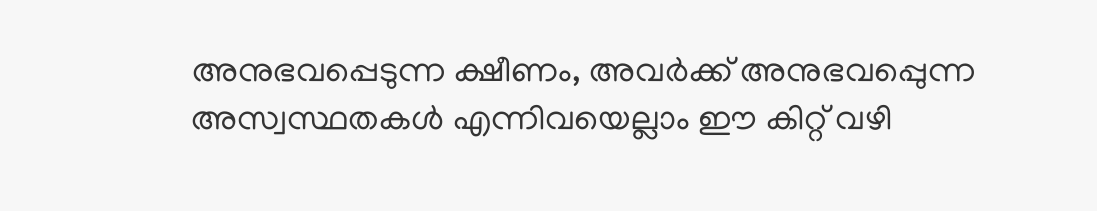അനുഭവപ്പെടുന്ന ക്ഷീണം, അവർക്ക് അനുഭവപ്പെുന്ന അസ്വസ്ഥതകൾ എന്നിവയെല്ലാം ഈ കിറ്റ് വഴി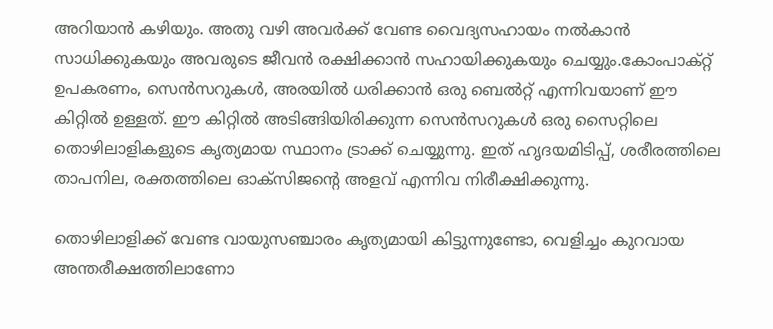അറിയാൻ കഴിയും. അതു വഴി അവർക്ക് വേണ്ട വൈദ്യസഹായം നൽകാൻ സാധിക്കുകയും അവരുടെ ജീവൻ രക്ഷിക്കാൻ സഹായിക്കുകയും ചെയ്യും.കോംപാക്‌റ്റ് ഉപകരണം, സെൻസറുകൾ, അരയിൽ ധരിക്കാൻ ഒരു ബെൽറ്റ് എന്നിവയാണ് ഈ കിറ്റിൽ ഉള്ളത്. ഈ കിറ്റിൽ അടിങ്ങിയിരിക്കുന്ന സെൻസറുകൾ ഒരു സൈറ്റിലെ തൊഴിലാളികളുടെ കൃത്യമായ സ്ഥാനം ട്രാക്ക് ചെയ്യുന്നു. ഇത് ഹൃദയമിടിപ്പ്, ശരീരത്തിലെ താപനില, രക്തത്തിലെ ഓക്‌സിജൻ്റെ അളവ് എന്നിവ നിരീക്ഷിക്കുന്നു.

തൊഴിലാളിക്ക് വേണ്ട വായുസഞ്ചാരം കൃത്യമായി കിട്ടുന്നുണ്ടോ, വെളിച്ചം കുറവായ അന്തരീക്ഷത്തിലാണോ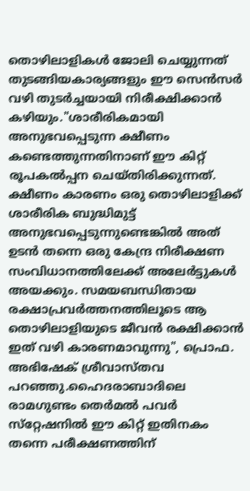തൊഴിലാളികൾ ജോലി ചെയ്യുന്നത് തുടങ്ങിയകാര്യങ്ങളും ഈ സെൻസർ വഴി തുടർച്ചയായി നിരീക്ഷിക്കാൻ കഴിയും."ശാരീരികമായി അനുഭവപ്പെടുന്ന ക്ഷീണം കണ്ടെത്തുന്നതിനാണ് ഈ കിറ്റ് രൂപകൽപ്പന ചെയ്‌തിരിക്കുന്നത്. ക്ഷീണം കാരണം ഒരു തൊഴിലാളിക്ക് ശാരീരിക ബുദ്ധിമുട്ട് അനുഭവപ്പെടുന്നുണ്ടെങ്കിൽ അത് ഉടൻ തന്നെ ഒരു കേന്ദ്ര നിരീക്ഷണ സംവിധാനത്തിലേക്ക് അലേർട്ടുകൾ അയക്കും. സമയബന്ധിതായ രക്ഷാപ്രവർത്തനത്തിലൂടെ ആ തൊഴിലാളിയുടെ ജീവൻ രക്ഷിക്കാൻ ഇത് വഴി കാരണമാവുന്നു", പ്രൊഫ. അഭിഷേക് ശ്രീവാസ്‌തവ പറഞ്ഞു.ഹൈദരാബാദിലെ രാമഗുണ്ടം തെർമൽ പവർ സ്‌റ്റേഷനിൽ ഈ കിറ്റ് ഇതിനകം തന്നെ പരീക്ഷണത്തിന്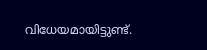വിധേയമായിട്ടുണ്ട്.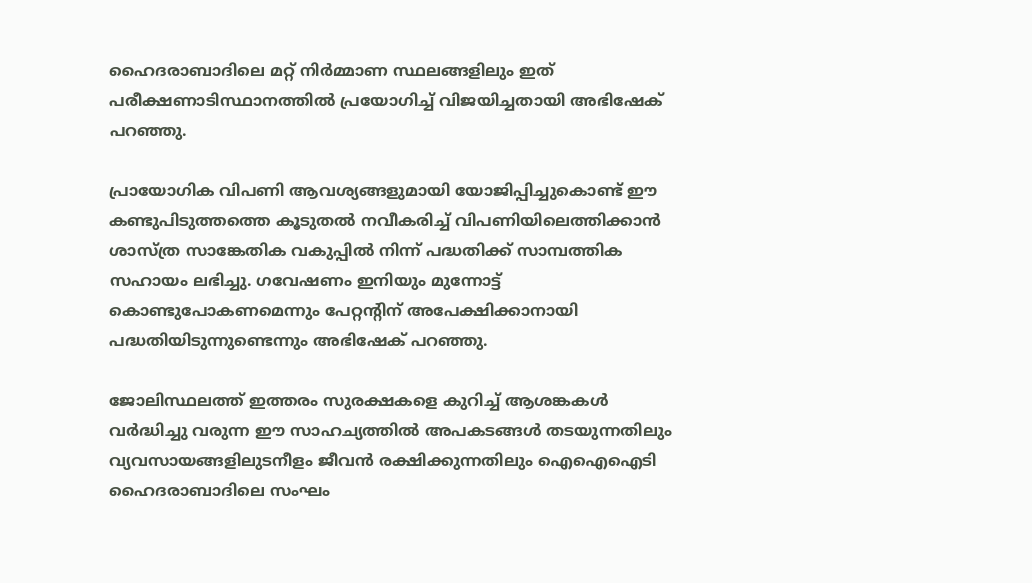ഹൈദരാബാദിലെ മറ്റ് നിർമ്മാണ സ്ഥലങ്ങളിലും ഇത് പരീക്ഷണാടിസ്ഥാനത്തിൽ പ്രയോഗിച്ച് വിജയിച്ചതായി അഭിഷേക് പറഞ്ഞു.

പ്രായോഗിക വിപണി ആവശ്യങ്ങളുമായി യോജിപ്പിച്ചുകൊണ്ട് ഈ കണ്ടുപിടുത്തത്തെ കൂടുതല്‍ നവീകരിച്ച് വിപണിയിലെത്തിക്കാന്‍ ശാസ്ത്ര സാങ്കേതിക വകുപ്പിൽ നിന്ന് പദ്ധതിക്ക് സാമ്പത്തിക സഹായം ലഭിച്ചു. ഗവേഷണം ഇനിയും മുന്നോട്ട് കൊണ്ടുപോകണമെന്നും പേറ്റൻ്റിന് അപേക്ഷിക്കാനായി പദ്ധതിയിടുന്നുണ്ടെന്നും അഭിഷേക് പറഞ്ഞു.

ജോലിസ്ഥലത്ത് ഇത്തരം സുരക്ഷകളെ കുറിച്ച് ആശങ്കകൾ വർദ്ധിച്ചു വരുന്ന ഈ സാഹച്യത്തിൽ അപകടങ്ങൾ തടയുന്നതിലും വ്യവസായങ്ങളിലുടനീളം ജീവൻ രക്ഷിക്കുന്നതിലും ഐഐഐടി ഹൈദരാബാദിലെ സംഘം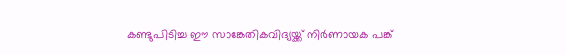കണ്ടുപിടിച്ച ഈ സാങ്കേതികവിദ്യയ്ക്ക് നിർണായക പങ്ക്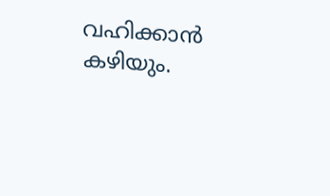വഹിക്കാൻ കഴിയും.